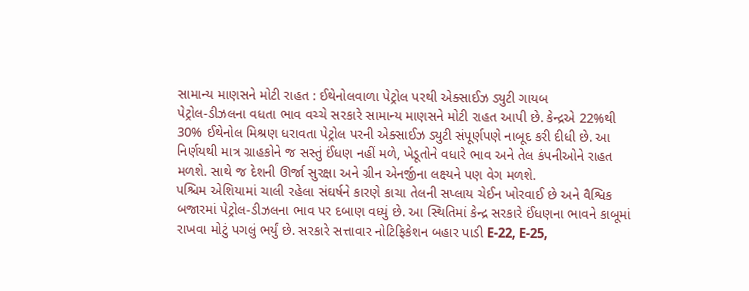સામાન્ય માણસને મોટી રાહત : ઈથેનોલવાળા પેટ્રોલ પરથી એક્સાઈઝ ડ્યુટી ગાયબ
પેટ્રોલ-ડીઝલના વધતા ભાવ વચ્ચે સરકારે સામાન્ય માણસને મોટી રાહત આપી છે. કેન્દ્રએ 22%થી 30% ઈથેનોલ મિશ્રણ ધરાવતા પેટ્રોલ પરની એક્સાઈઝ ડ્યુટી સંપૂર્ણપણે નાબૂદ કરી દીધી છે. આ નિર્ણયથી માત્ર ગ્રાહકોને જ સસ્તું ઈંધણ નહીં મળે, ખેડૂતોને વધારે ભાવ અને તેલ કંપનીઓને રાહત મળશે. સાથે જ દેશની ઊર્જા સુરક્ષા અને ગ્રીન એનર્જીના લક્ષ્યને પણ વેગ મળશે.
પશ્ચિમ એશિયામાં ચાલી રહેલા સંઘર્ષને કારણે કાચા તેલની સપ્લાય ચેઈન ખોરવાઈ છે અને વૈશ્વિક બજારમાં પેટ્રોલ-ડીઝલના ભાવ પર દબાણ વધ્યું છે. આ સ્થિતિમાં કેન્દ્ર સરકારે ઈંધણના ભાવને કાબૂમાં રાખવા મોટું પગલું ભર્યું છે. સરકારે સત્તાવાર નોટિફિકેશન બહાર પાડી E-22, E-25,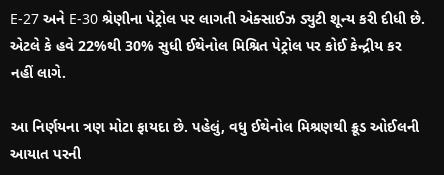E-27 અને E-30 શ્રેણીના પેટ્રોલ પર લાગતી એક્સાઈઝ ડ્યુટી શૂન્ય કરી દીધી છે. એટલે કે હવે 22%થી 30% સુધી ઈથેનોલ મિશ્રિત પેટ્રોલ પર કોઈ કેન્દ્રીય કર નહીં લાગે.

આ નિર્ણયના ત્રણ મોટા ફાયદા છે. પહેલું, વધુ ઈથેનોલ મિશ્રણથી ક્રૂડ ઓઈલની આયાત પરની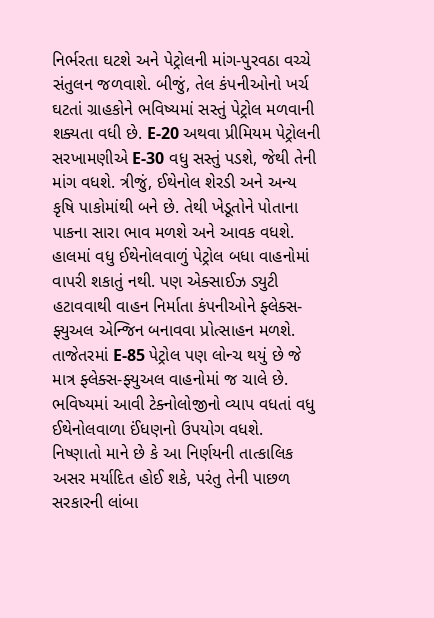નિર્ભરતા ઘટશે અને પેટ્રોલની માંગ-પુરવઠા વચ્ચે સંતુલન જળવાશે. બીજું, તેલ કંપનીઓનો ખર્ચ ઘટતાં ગ્રાહકોને ભવિષ્યમાં સસ્તું પેટ્રોલ મળવાની શક્યતા વધી છે. E-20 અથવા પ્રીમિયમ પેટ્રોલની સરખામણીએ E-30 વધુ સસ્તું પડશે, જેથી તેની માંગ વધશે. ત્રીજું, ઈથેનોલ શેરડી અને અન્ય કૃષિ પાકોમાંથી બને છે. તેથી ખેડૂતોને પોતાના પાકના સારા ભાવ મળશે અને આવક વધશે.
હાલમાં વધુ ઈથેનોલવાળું પેટ્રોલ બધા વાહનોમાં વાપરી શકાતું નથી. પણ એક્સાઈઝ ડ્યુટી હટાવવાથી વાહન નિર્માતા કંપનીઓને ફ્લેક્સ-ફ્યુઅલ એન્જિન બનાવવા પ્રોત્સાહન મળશે. તાજેતરમાં E-85 પેટ્રોલ પણ લોન્ચ થયું છે જે માત્ર ફ્લેક્સ-ફ્યુઅલ વાહનોમાં જ ચાલે છે. ભવિષ્યમાં આવી ટેક્નોલોજીનો વ્યાપ વધતાં વધુ ઈથેનોલવાળા ઈંધણનો ઉપયોગ વધશે.
નિષ્ણાતો માને છે કે આ નિર્ણયની તાત્કાલિક અસર મર્યાદિત હોઈ શકે, પરંતુ તેની પાછળ સરકારની લાંબા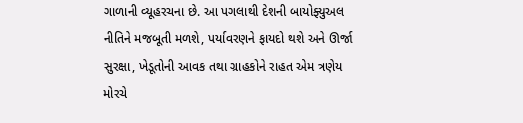ગાળાની વ્યૂહરચના છે. આ પગલાથી દેશની બાયોફ્યુઅલ નીતિને મજબૂતી મળશે, પર્યાવરણને ફાયદો થશે અને ઊર્જા સુરક્ષા, ખેડૂતોની આવક તથા ગ્રાહકોને રાહત એમ ત્રણેય મોરચે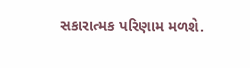સકારાત્મક પરિણામ મળશે.